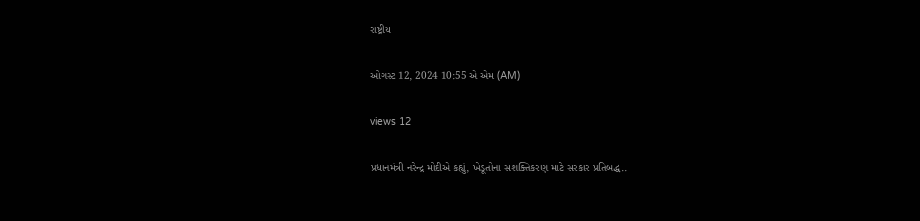રાષ્ટ્રીય

ઓગસ્ટ 12, 2024 10:55 એ એમ (AM)

views 12

પ્રધાનમંત્રી નરેન્દ્ર મોદીએ કહ્યું, ખેડૂતોના સશક્તિકરણ માટે સરકાર પ્રતિબદ્ધ..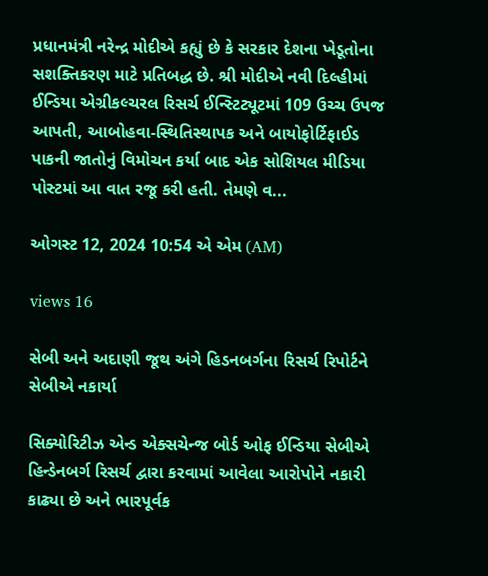પ્રધાનમંત્રી નરેન્દ્ર મોદીએ કહ્યું છે કે સરકાર દેશના ખેડૂતોના સશક્તિકરણ માટે પ્રતિબદ્ધ છે. શ્રી મોદીએ નવી દિલ્હીમાં ઈન્ડિયા એગ્રીકલ્ચરલ રિસર્ચ ઈન્સ્ટિટ્યૂટમાં 109 ઉચ્ચ ઉપજ આપતી, આબોહવા-સ્થિતિસ્થાપક અને બાયોફોર્ટિફાઈડ પાકની જાતોનું વિમોચન કર્યા બાદ એક સોશિયલ મીડિયા પોસ્ટમાં આ વાત રજૂ કરી હતી. તેમણે વ...

ઓગસ્ટ 12, 2024 10:54 એ એમ (AM)

views 16

સેબી અને અદાણી જૂથ અંગે હિડનબર્ગના રિસર્ચ રિપોર્ટને સેબીએ નકાર્યા

સિક્યોરિટીઝ એન્ડ એક્સચેન્જ બોર્ડ ઓફ ઈન્ડિયા સેબીએ હિન્ડેનબર્ગ રિસર્ચ દ્વારા કરવામાં આવેલા આરોપોને નકારી કાઢ્યા છે અને ભારપૂર્વક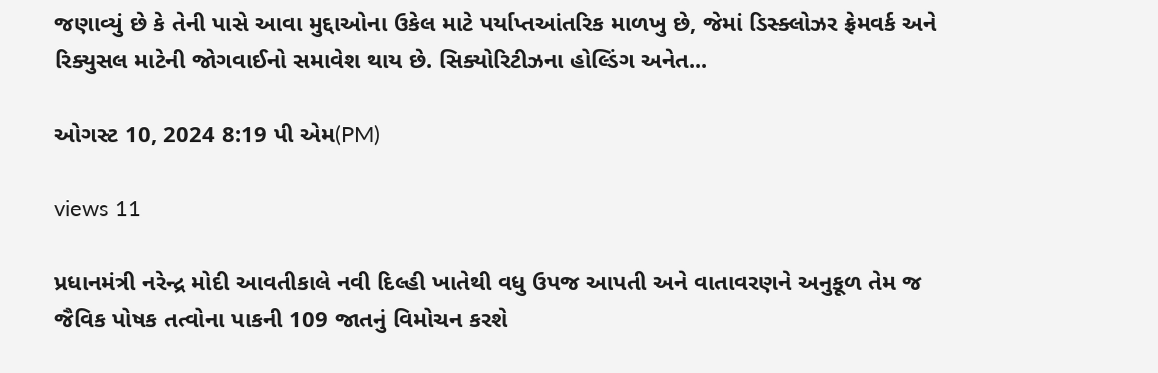જણાવ્યું છે કે તેની પાસે આવા મુદ્દાઓના ઉકેલ માટે પર્યાપ્તઆંતરિક માળખુ છે, જેમાં ડિસ્ક્લોઝર ફ્રેમવર્ક અને રિક્યુસલ માટેની જોગવાઈનો સમાવેશ થાય છે. સિક્યોરિટીઝના હોલ્ડિંગ અનેત...

ઓગસ્ટ 10, 2024 8:19 પી એમ(PM)

views 11

પ્રધાનમંત્રી નરેન્દ્ર મોદી આવતીકાલે નવી દિલ્હી ખાતેથી વધુ ઉપજ આપતી અને વાતાવરણને અનુકૂળ તેમ જ જૈવિક પોષક તત્વોના પાકની 109 જાતનું વિમોચન કરશે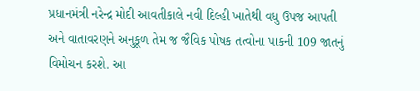પ્રધાનમંત્રી નરેન્દ્ર મોદી આવતીકાલે નવી દિલ્હી ખાતેથી વધુ ઉપજ આપતી અને વાતાવરણને અનુકૂળ તેમ જ જૈવિક પોષક તત્વોના પાકની 109 જાતનું વિમોચન કરશે. આ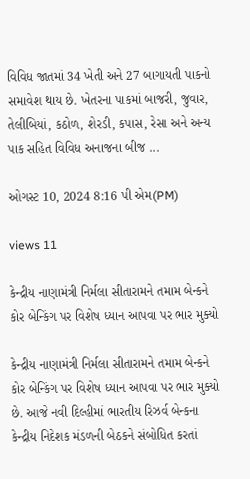વિવિધ જાતમાં 34 ખેતી અને 27 બાગાયતી પાકનો સમાવેશ થાય છે. ખેતરના પાકમાં બાજરી, જુવાર, તેલીબિયાં, કઠોળ, શેરડી, કપાસ, રેસા અને અન્ય પાક સહિત વિવિધ અનાજના બીજ ...

ઓગસ્ટ 10, 2024 8:16 પી એમ(PM)

views 11

કેન્દ્રીય નાણામંત્રી નિર્મલા સીતારામને તમામ બેન્કને કોર બેન્કિંગ પર વિશેષ ધ્યાન આપવા પર ભાર મુક્યો

કેન્દ્રીય નાણામંત્રી નિર્મલા સીતારામને તમામ બેન્કને કોર બેન્કિંગ પર વિશેષ ધ્યાન આપવા પર ભાર મુક્યો છે. આજે નવી દિલ્હીમાં ભારતીય રિઝર્વ બેન્કના કેન્દ્રીય નિદેશક મંડળની બેઠકને સંબોધિત કરતાં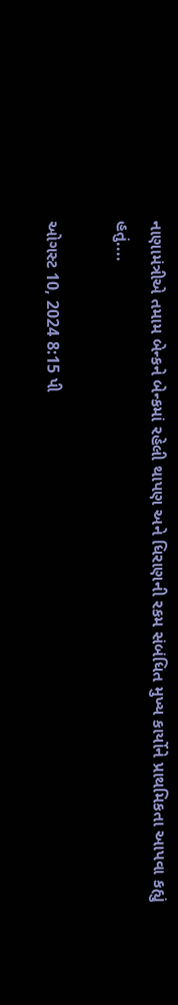નાણામંત્રીએ તમામ બેન્કને બેન્કમાં રહેલી થાપણ અને ધિરાણની રકમ સંબંધિત મુખ્ય કાર્યોને પ્રાથમિકતા આપવા કહ્યું હતું....

ઓગસ્ટ 10, 2024 8:15 પી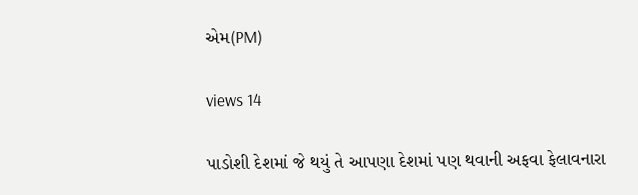એમ(PM)

views 14

પાડોશી દેશમાં જે થયું તે આપણા દેશમાં પણ થવાની અફવા ફેલાવનારા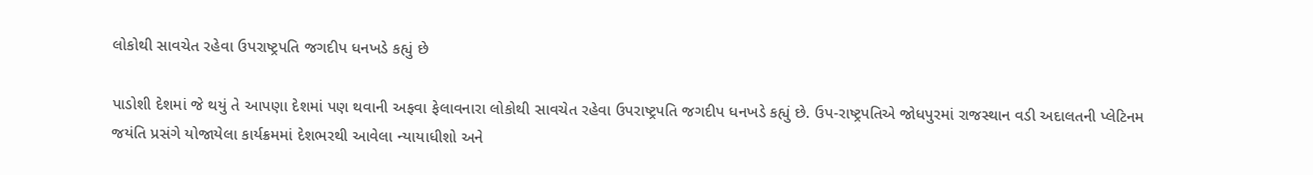લોકોથી સાવચેત રહેવા ઉપરાષ્ટ્રપતિ જગદીપ ધનખડે કહ્યું છે

પાડોશી દેશમાં જે થયું તે આપણા દેશમાં પણ થવાની અફવા ફેલાવનારા લોકોથી સાવચેત રહેવા ઉપરાષ્ટ્રપતિ જગદીપ ધનખડે કહ્યું છે. ઉપ-રાષ્ટ્રપતિએ જોધપુરમાં રાજસ્થાન વડી અદાલતની પ્લેટિનમ જયંતિ પ્રસંગે યોજાયેલા કાર્યક્રમમાં દેશભરથી આવેલા ન્યાયાધીશો અને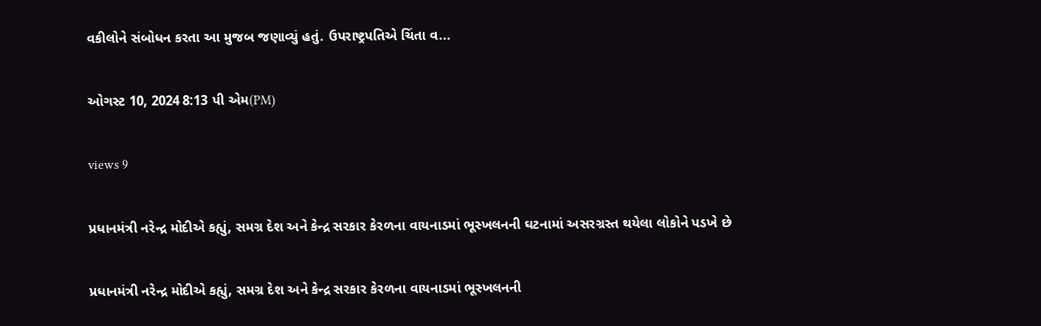વકીલોને સંબોધન કરતા આ મુજબ જણાવ્યું હતું. ઉપરાષ્ટ્રપતિએ ચિંતા વ...

ઓગસ્ટ 10, 2024 8:13 પી એમ(PM)

views 9

પ્રધાનમંત્રી નરેન્દ્ર મોદીએ કહ્યું, સમગ્ર દેશ અને કેન્દ્ર સરકાર કેરળના વાયનાડમાં ભૂસ્ખલનની ઘટનામાં અસરગ્રસ્ત થયેલા લોકોને પડખે છે

પ્રધાનમંત્રી નરેન્દ્ર મોદીએ કહ્યું, સમગ્ર દેશ અને કેન્દ્ર સરકાર કેરળના વાયનાડમાં ભૂસ્ખલનની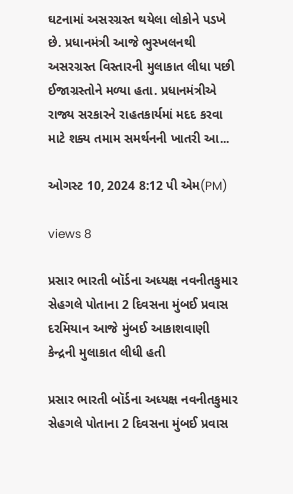ઘટનામાં અસરગ્રસ્ત થયેલા લોકોને પડખે છે. પ્રધાનમંત્રી આજે ભુસ્ખલનથી અસરગ્રસ્ત વિસ્તારની મુલાકાત લીધા પછી ઈજાગ્રસ્તોને મળ્યા હતા. પ્રધાનમંત્રીએ રાજ્ય સરકારને રાહતકાર્યમાં મદદ કરવા માટે શક્ય તમામ સમર્થનની ખાતરી આ...

ઓગસ્ટ 10, 2024 8:12 પી એમ(PM)

views 8

પ્રસાર ભારતી બૉર્ડના અધ્યક્ષ નવનીતકુમાર સેહગલે પોતાના 2 દિવસના મુંબઈ પ્રવાસ દરમિયાન આજે મુંબઈ આકાશવાણી કેન્દ્રની મુલાકાત લીધી હતી

પ્રસાર ભારતી બૉર્ડના અધ્યક્ષ નવનીતકુમાર સેહગલે પોતાના 2 દિવસના મુંબઈ પ્રવાસ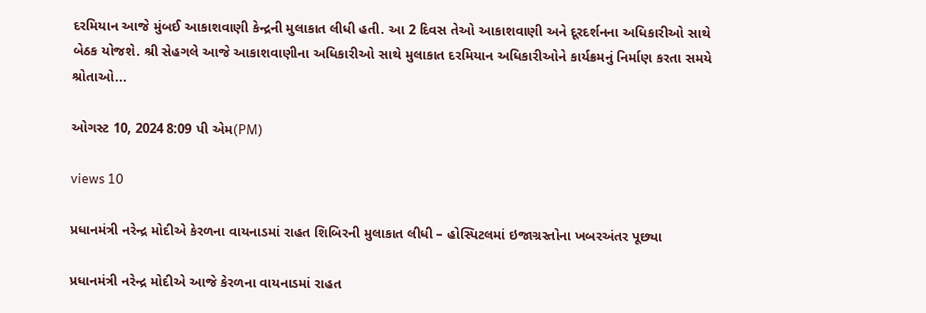દરમિયાન આજે મુંબઈ આકાશવાણી કેન્દ્રની મુલાકાત લીધી હતી. આ 2 દિવસ તેઓ આકાશવાણી અને દૂરદર્શનના અધિકારીઓ સાથે બેઠક યોજશે. શ્રી સેહગલે આજે આકાશવાણીના અધિકારીઓ સાથે મુલાકાત દરમિયાન અધિકારીઓને કાર્યક્રમનું નિર્માણ કરતા સમયે શ્રોતાઓ...

ઓગસ્ટ 10, 2024 8:09 પી એમ(PM)

views 10

પ્રધાનમંત્રી નરેન્દ્ર મોદીએ કેરળના વાયનાડમાં રાહત શિબિરની મુલાકાત લીધી – હોસ્પિટલમાં ઇજાગ્રસ્તોના ખબરઅંતર પૂછ્યા

પ્રધાનમંત્રી નરેન્દ્ર મોદીએ આજે કેરળના વાયનાડમાં રાહત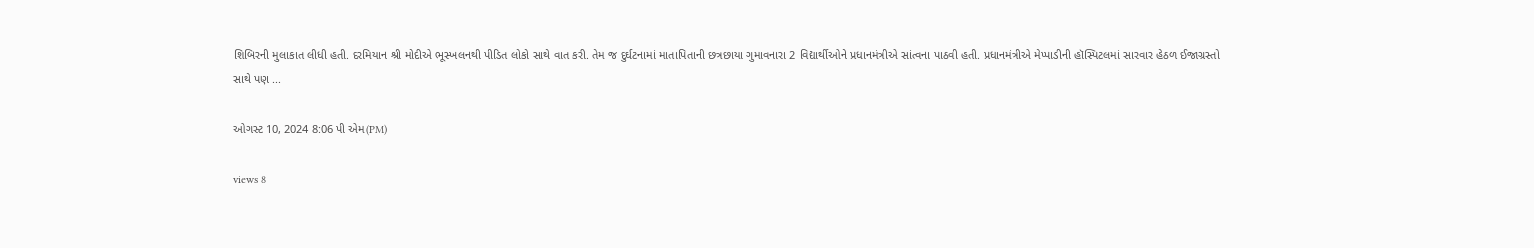શિબિરની મુલાકાત લીધી હતી. દરમિયાન શ્રી મોદીએ ભૂસ્ખલનથી પીડિત લોકો સાથે વાત કરી. તેમ જ દુર્ઘટનામાં માતાપિતાની છત્રછાયા ગુમાવનારા 2 વિદ્યાર્થીઓને પ્રધાનમંત્રીએ સાંત્વના પાઠવી હતી. પ્રધાનમંત્રીએ મેપ્પાડીની હૉસ્પિટલમાં સારવાર હેઠળ ઈજાગ્રસ્તો સાથે પણ ...

ઓગસ્ટ 10, 2024 8:06 પી એમ(PM)

views 8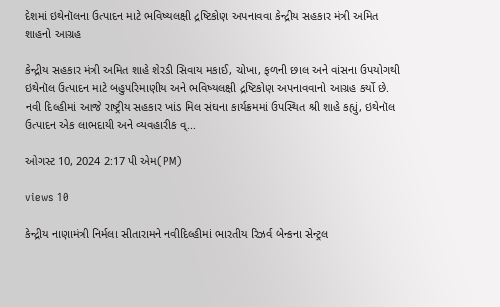દેશમાં ઇથેનૉલના ઉત્પાદન માટે ભવિષ્યલક્ષી દ્રષ્ટિકોણ અપનાવવા કેન્દ્રીય સહકાર મંત્રી અમિત શાહનો આગ્રહ

કેન્દ્રીય સહકાર મંત્રી અમિત શાહે શેરડી સિવાય મકાઈ, ચોખા, ફળની છાલ અને વાંસના ઉપયોગથી ઇથેનૉલ ઉત્પાદન માટે બહુપરિમાણીય અને ભવિષ્યલક્ષી દ્રષ્ટિકોણ અપનાવવાનો આગ્રહ કર્યો છે. નવી દિલ્હીમાં આજે રાષ્ટ્રીય સહકાર ખાંડ મિલ સંઘના કાર્યક્રમમાં ઉપસ્થિત શ્રી શાહે કહ્યું, ઇથેનૉલ ઉત્પાદન એક લાભદાયી અને વ્યવહારીક વ્...

ઓગસ્ટ 10, 2024 2:17 પી એમ(PM)

views 10

કેન્દ્રીય નાણામંત્રી નિર્મલા સીતારામને નવીદિલ્હીમાં ભારતીય રિઝર્વ બેન્કના સેન્ટ્રલ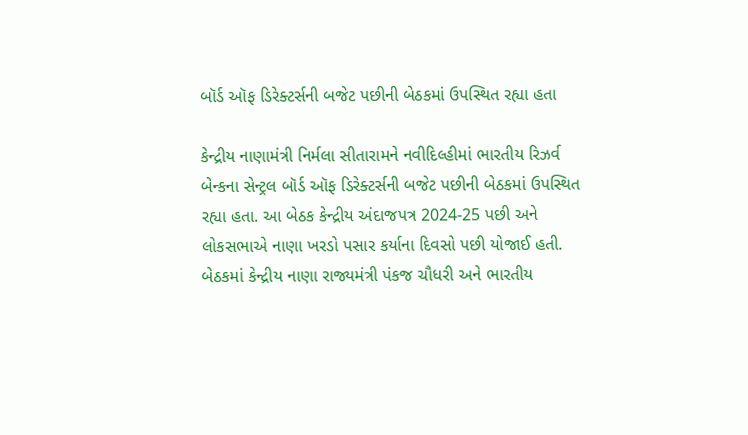બૉર્ડ ઑફ ડિરેક્ટર્સની બજેટ પછીની બેઠકમાં ઉપસ્થિત રહ્યા હતા

કેન્દ્રીય નાણામંત્રી નિર્મલા સીતારામને નવીદિલ્હીમાં ભારતીય રિઝર્વ બેન્કના સેન્ટ્રલ બૉર્ડ ઑફ ડિરેક્ટર્સની બજેટ પછીની બેઠકમાં ઉપસ્થિત રહ્યા હતા. આ બેઠક કેન્દ્રીય અંદાજપત્ર 2024-25 પછી અને લોકસભાએ નાણા ખરડો પસાર કર્યાના દિવસો પછી યોજાઈ હતી. બેઠકમાં કેન્દ્રીય નાણા રાજ્યમંત્રી પંકજ ચૌધરી અને ભારતીય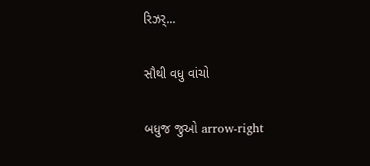રિઝર્...

સૌથી વધુ વાંચો

બધુજ જુઓ arrow-right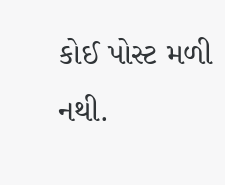કોઈ પોસ્ટ મળી નથી.